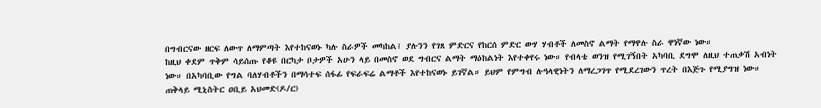በግብርናው ዘርፍ ለውጥ ለማምጣት እየተከናወኑ ካሉ ስራዎች መካከል፤ ያሉንን የገጸ ምድርና የከርሰ ምድር ውሃ ሃብቶች ለመስኖ ልማት የማዋሉ ስራ ዋነኛው ነው።
ከዚህ ቀደም ጥቅም ሳይሰጡ የቆዩ በርካታ ቦታዎች አሁን ላይ በመስኖ ወደ ግብርና ልማት ማዕከልነት እየተቀየሩ ነው። የብላቴ ወንዝ የሚገኝበት አካባቢ ደግሞ ለዚህ ተጠቃሽ አብነት ነው። በአካባቢው የግል ባለሃብቶችን በማሳተፍ ሰፋፊ የፍራፍሬ ልማቶች እየተከናወኑ ይገኛል። ይህም የምግብ ሉዓላዊነትን ለማረጋገጥ የሚደረገውን ጥረት በእጅጉ የሚያግዝ ነው።
ጠቅላይ ሚኒስትር ዐቢይ አህመድ(ዶ/ር)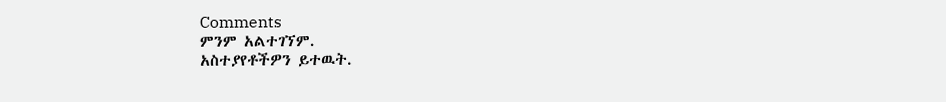Comments
ምንም አልተገኘም.
አስተያየቶችዎን ይተዉት.